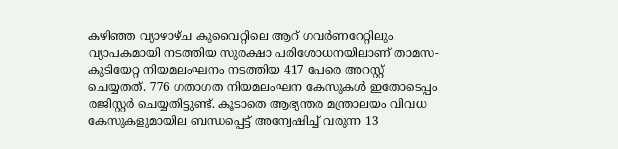കഴിഞ്ഞ വ്യാഴാഴ്ച കുവൈറ്റിലെ ആറ് ഗവര്‍ണറേറ്റിലും വ്യാപകമായി നടത്തിയ സുരക്ഷാ പരിശോധനയിലാണ് താമസ-കുടിയേറ്റ നിയമലംഘനം നടത്തിയ 417 പേരെ അറസ്റ്റ് ചെയ്യതത്. 776 ഗതാഗത നിയമലംഘന കേസുകള്‍ ഇതോടെപ്പം രജിസ്റ്റര്‍ ചെയ്യതിട്ടുണ്ട്. കൂടാതെ ആഭ്യന്തര മന്ത്രാലയം വിവധ കേസുകളുമായില ബന്ധപ്പെട്ട് അന്വേഷിച്ച് വരുന്ന 13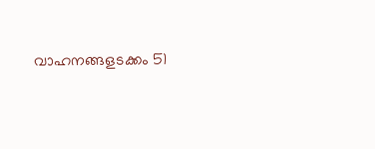വാഹനങ്ങളടക്കം 51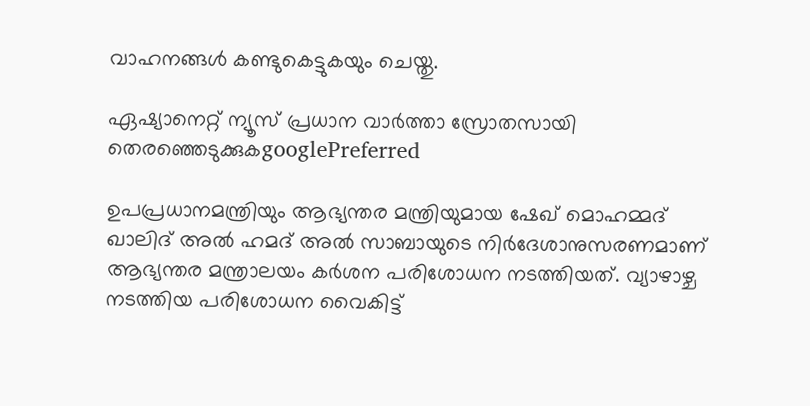വാഹനങ്ങള്‍ കണ്ടുകെട്ടുകയും ചെയ്തു.

ഏഷ്യാനെറ്റ് ന്യൂസ് പ്രധാന വാർത്താ സ്രോതസായി തെരഞ്ഞെടുക്കുകgooglePreferred

ഉപപ്രധാനമന്ത്രിയും ആഭ്യന്തര മന്ത്രിയുമായ ഷേഖ് മൊഹമ്മദ് ഖാലിദ് അല്‍ ഹമദ് അല്‍ സാബായുടെ നിര്‍ദേശാനുസരണമാണ് ആഭ്യന്തര മന്ത്രാലയം കര്‍ശന പരിശോധന നടത്തിയത്. വ്യാഴാഴ്ച നടത്തിയ പരിശോധന വൈകിട്ട്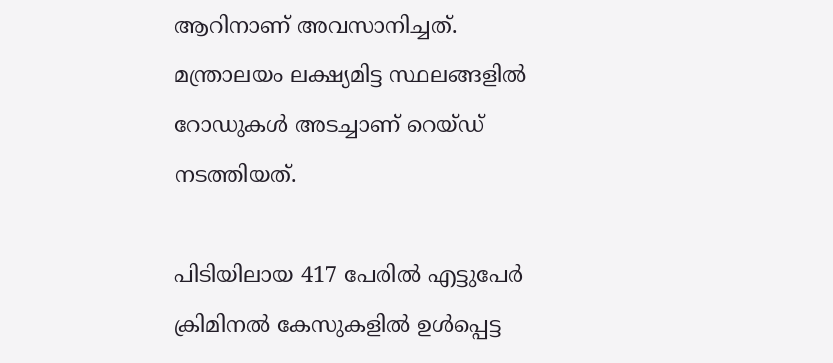ആറിനാണ് അവസാനിച്ചത്. മന്ത്രാലയം ലക്ഷ്യമിട്ട സ്ഥലങ്ങളില്‍ റോഡുകള്‍ അടച്ചാണ് റെയ്ഡ് നടത്തിയത്.

പിടിയിലായ 417 പേരില്‍ എട്ടുപേര്‍ ക്രിമിനല്‍ കേസുകളില്‍ ഉള്‍പ്പെട്ട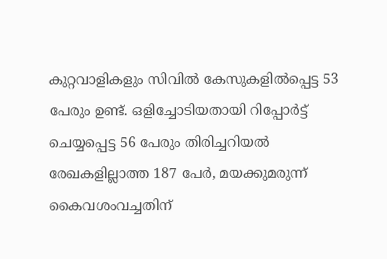കുറ്റവാളികളും സിവില്‍ കേസുകളില്‍പ്പെട്ട 53 പേരും ഉണ്ട്. ഒളിച്ചോടിയതായി റിപ്പോര്‍ട്ട് ചെയ്യപ്പെട്ട 56 പേരും തിരിച്ചറിയല്‍ രേഖകളില്ലാത്ത 187 പേര്‍, മയക്കുമരുന്ന് കൈവശംവച്ചതിന്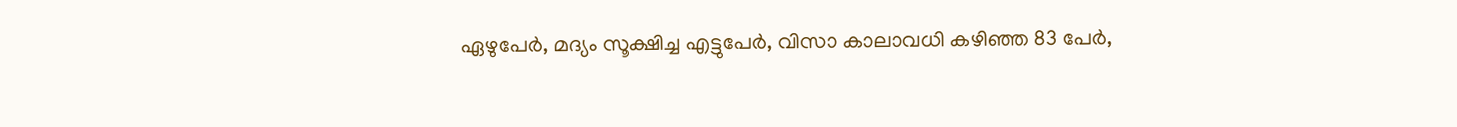ഏഴുപേര്‍, മദ്യം സൂക്ഷിച്ച എട്ടുപേര്‍, വിസാ കാലാവധി കഴിഞ്ഞ 83 പേര്‍,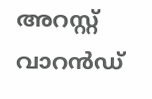അറസ്റ്റ് വാറന്‍ഡ്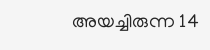അയച്ചിരുന്ന 14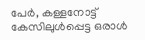പേര്‍, കള്ളനോട്ട് കേസിലുള്‍പ്പെട്ട ഒരാള്‍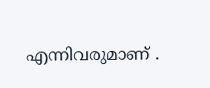എന്നിവരുമാണ് .